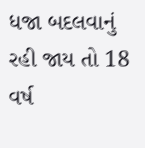ધજા બદલવાનું રહી જાય તો 18 વર્ષ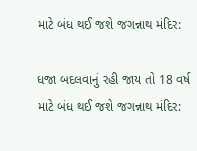માટે બંધ થઈ જશે જગન્નાથ મંદિર:

ધજા બદલવાનું રહી જાય તો 18 વર્ષ માટે બંધ થઈ જશે જગન્નાથ મંદિર: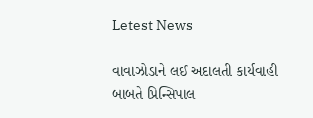Letest News

વાવાઝોડાને લઈ અદાલતી કાર્યવાહી બાબતે પ્રિન્સિપાલ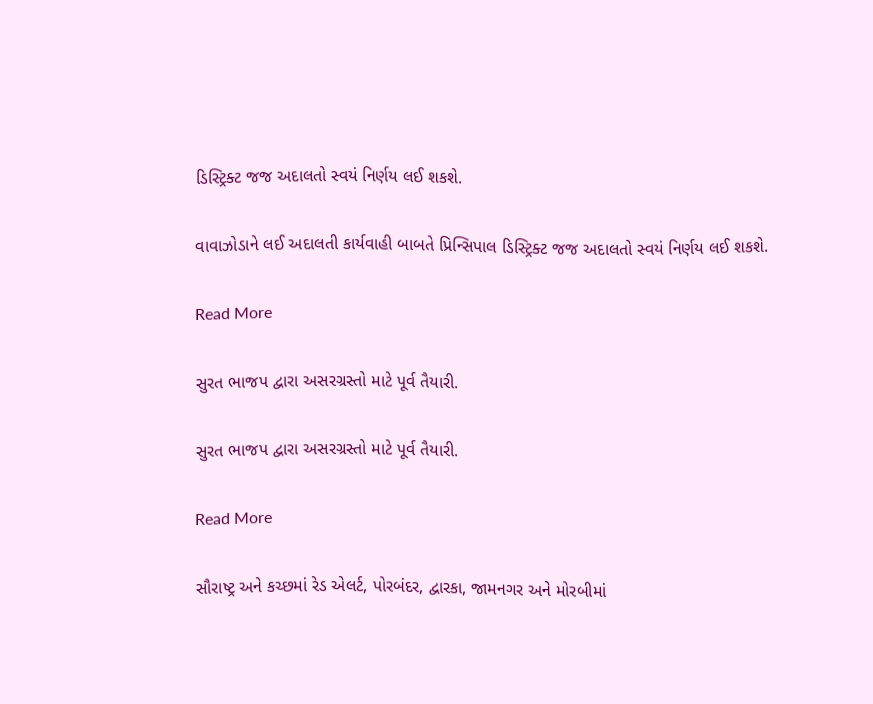ડિસ્ટ્રિક્ટ જજ અદાલતો સ્વયં નિર્ણય લઈ શકશે.

વાવાઝોડાને લઈ અદાલતી કાર્યવાહી બાબતે પ્રિન્સિપાલ ડિસ્ટ્રિક્ટ જજ અદાલતો સ્વયં નિર્ણય લઈ શકશે.

Read More

સુરત ભાજપ દ્વારા અસરગ્રસ્તો માટે પૂર્વ તૈયારી.

સુરત ભાજપ દ્વારા અસરગ્રસ્તો માટે પૂર્વ તૈયારી.

Read More

સૌરાષ્ટ્ર અને કચ્છમાં રેડ એલર્ટ, પોરબંદર, દ્વારકા, જામનગર અને મોરબીમાં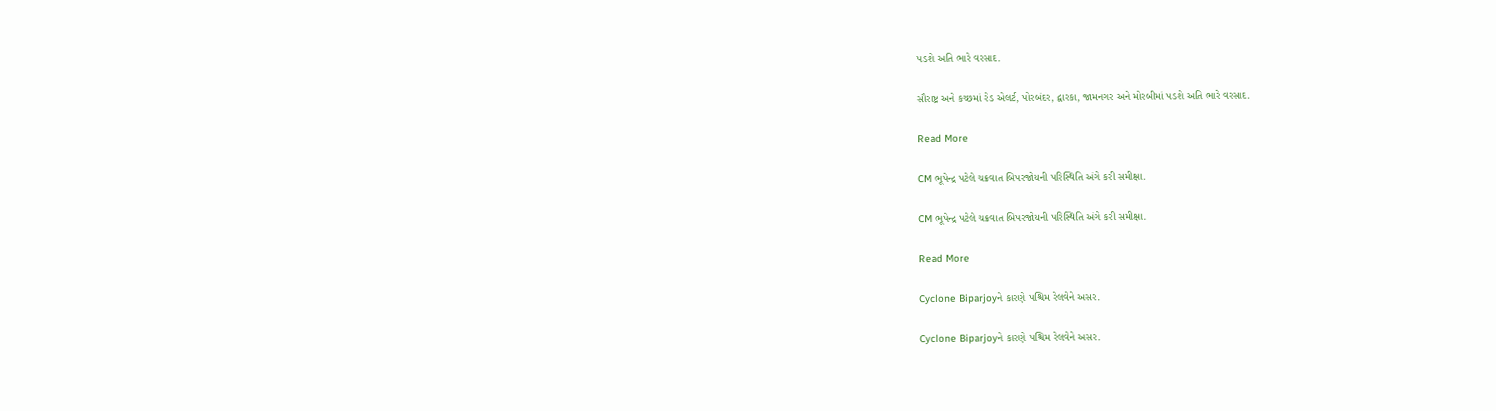પડશે અતિ ભારે વરસાદ.

સૌરાષ્ટ્ર અને કચ્છમાં રેડ એલર્ટ, પોરબંદર, દ્વારકા, જામનગર અને મોરબીમાં પડશે અતિ ભારે વરસાદ.

Read More

CM ભૂપેન્દ્ર પટેલે ચક્રવાત બિપરજોયની પરિસ્થિતિ અંગે કરી સમીક્ષા.

CM ભૂપેન્દ્ર પટેલે ચક્રવાત બિપરજોયની પરિસ્થિતિ અંગે કરી સમીક્ષા.

Read More

Cyclone Biparjoyને કારણે પશ્ચિમ રેલવેને અસર.

Cyclone Biparjoyને કારણે પશ્ચિમ રેલવેને અસર.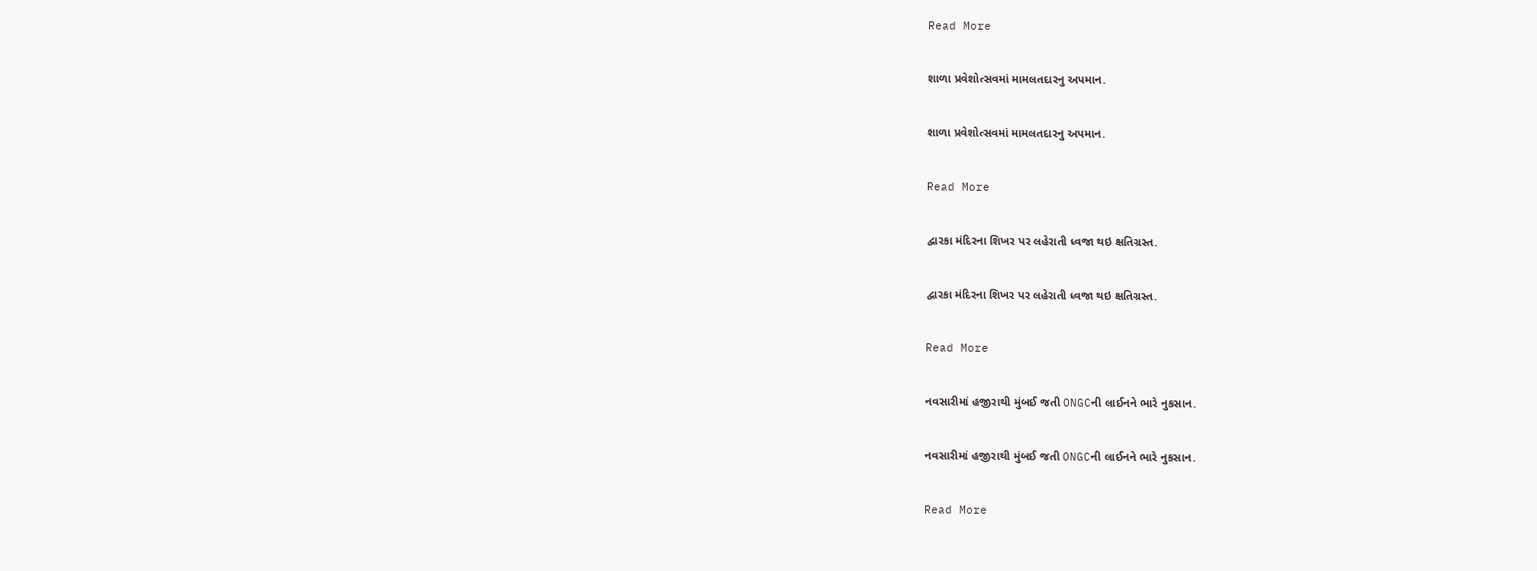Read More

શાળા પ્રવેશોત્સવમાં મામલતદારનુ અપમાન.

શાળા પ્રવેશોત્સવમાં મામલતદારનુ અપમાન.

Read More

દ્વારકા મંદિરના શિખર પર લહેરાતી ધ્વજા થઇ ક્ષતિગ્રસ્ત.

દ્વારકા મંદિરના શિખર પર લહેરાતી ધ્વજા થઇ ક્ષતિગ્રસ્ત.

Read More

નવસારીમાં હજીરાથી મુંબઈ જતી ONGCની લાઈનને ભારે નુકસાન.

નવસારીમાં હજીરાથી મુંબઈ જતી ONGCની લાઈનને ભારે નુકસાન.

Read More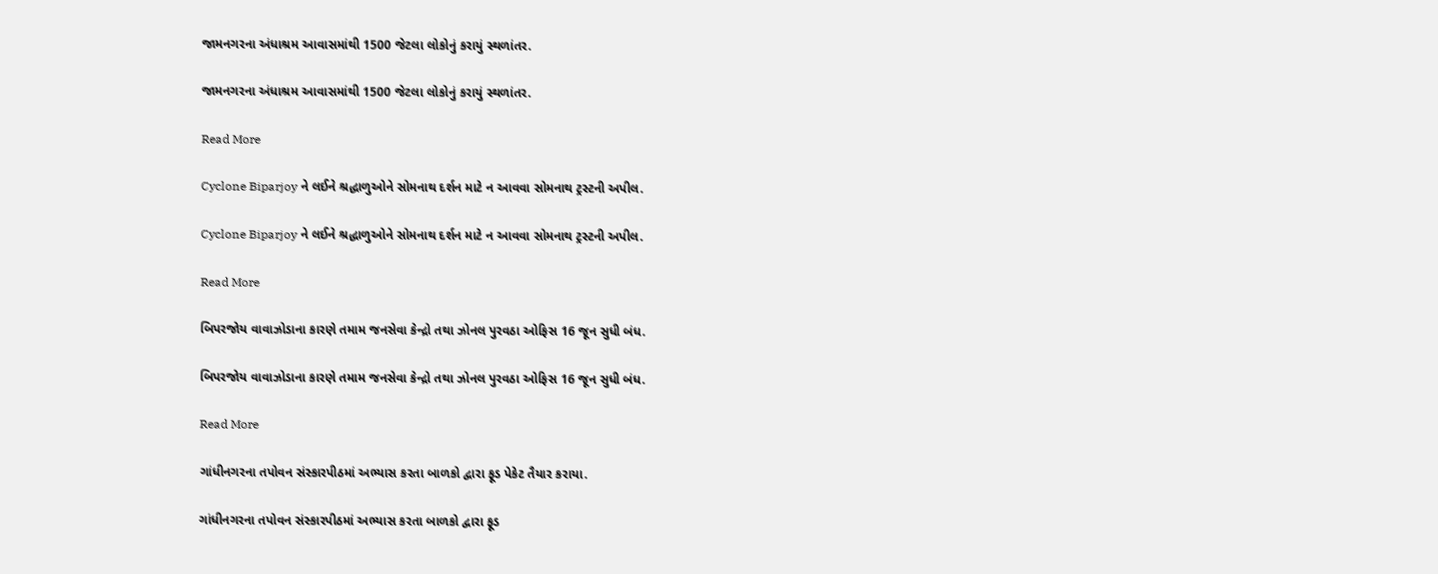જામનગરના અંધાશ્રમ આવાસમાંથી 1500 જેટલા લોકોનું કરાયું સ્થળાંતર.

જામનગરના અંધાશ્રમ આવાસમાંથી 1500 જેટલા લોકોનું કરાયું સ્થળાંતર.

Read More

Cyclone Biparjoy ને લઈને શ્રદ્ધાળુઓને સોમનાથ દર્શન માટે ન આવવા સોમનાથ ટ્રસ્ટની અપીલ.

Cyclone Biparjoy ને લઈને શ્રદ્ધાળુઓને સોમનાથ દર્શન માટે ન આવવા સોમનાથ ટ્રસ્ટની અપીલ.

Read More

બિપરજોય વાવાઝોડાના કારણે તમામ જનસેવા કેન્દ્રો તથા ઝોનલ પુરવઠા ઓફિસ 16 જૂન સુધી બંધ.

બિપરજોય વાવાઝોડાના કારણે તમામ જનસેવા કેન્દ્રો તથા ઝોનલ પુરવઠા ઓફિસ 16 જૂન સુધી બંધ.

Read More

ગાંધીનગરના તપોવન સંસ્કારપીઠમાં અભ્યાસ કરતા બાળકો દ્વારા ફૂડ પેકેટ તૈયાર કરાયા.

ગાંધીનગરના તપોવન સંસ્કારપીઠમાં અભ્યાસ કરતા બાળકો દ્વારા ફૂડ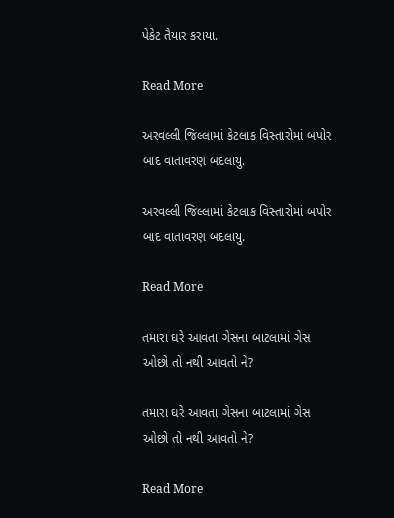પેકેટ તૈયાર કરાયા.

Read More

અરવલ્લી જિલ્લામાં કેટલાક વિસ્તારોમાં બપોર બાદ વાતાવરણ બદલાયુ.

અરવલ્લી જિલ્લામાં કેટલાક વિસ્તારોમાં બપોર બાદ વાતાવરણ બદલાયુ.

Read More

તમારા ઘરે આવતા ગેસના બાટલામાં ગેસ ઓછો તો નથી આવતો ને?

તમારા ઘરે આવતા ગેસના બાટલામાં ગેસ ઓછો તો નથી આવતો ને?

Read More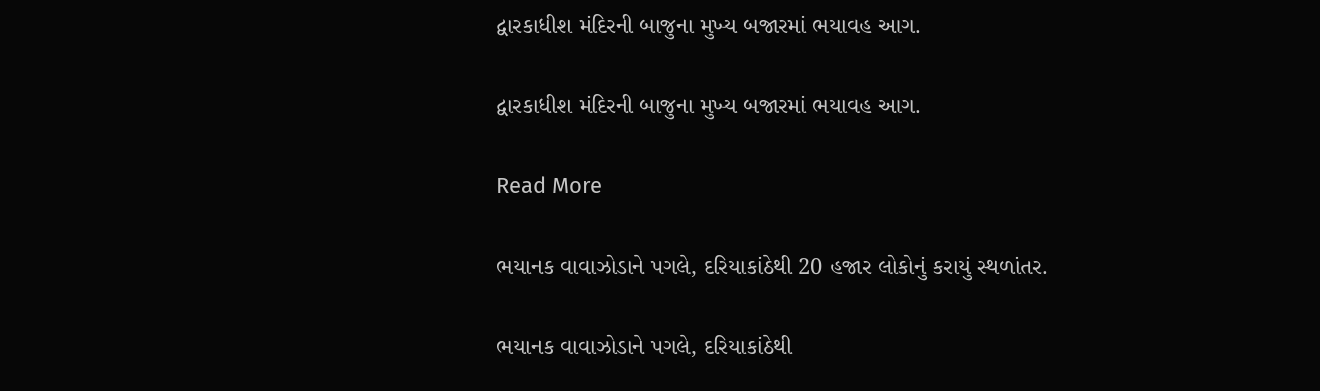દ્વારકાધીશ મંદિરની બાજુના મુખ્ય બજારમાં ભયાવહ આગ.

દ્વારકાધીશ મંદિરની બાજુના મુખ્ય બજારમાં ભયાવહ આગ.

Read More

ભયાનક વાવાઝોડાને પગલે, દરિયાકાંઠેથી 20 હજાર લોકોનું કરાયું સ્થળાંતર.

ભયાનક વાવાઝોડાને પગલે, દરિયાકાંઠેથી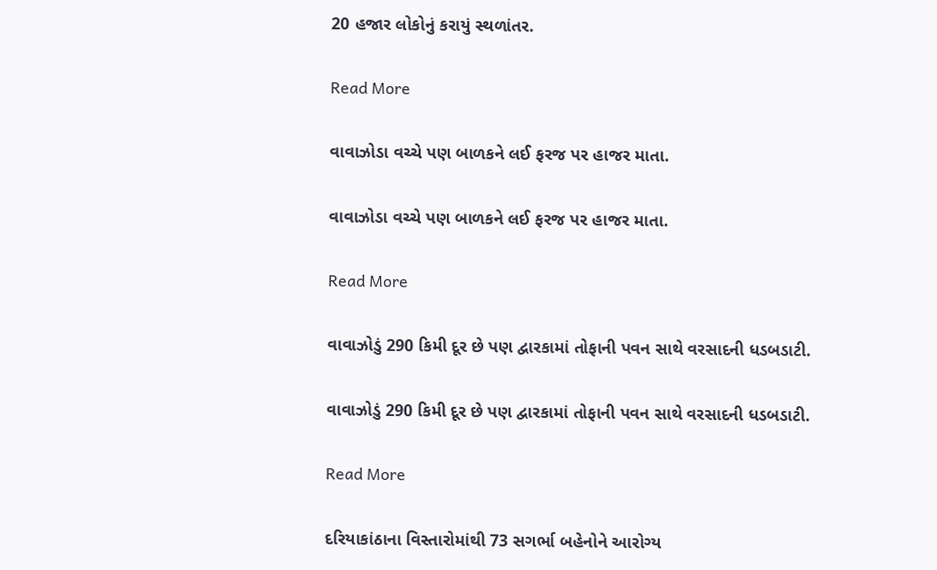20 હજાર લોકોનું કરાયું સ્થળાંતર.

Read More

વાવાઝોડા વચ્ચે પણ બાળકને લઈ ફરજ પર હાજર માતા.

વાવાઝોડા વચ્ચે પણ બાળકને લઈ ફરજ પર હાજર માતા.

Read More

વાવાઝોડું 290 કિમી દૂર છે પણ દ્વારકામાં તોફાની પવન સાથે વરસાદની ધડબડાટી.

વાવાઝોડું 290 કિમી દૂર છે પણ દ્વારકામાં તોફાની પવન સાથે વરસાદની ધડબડાટી.

Read More

દરિયાકાંઠાના વિસ્તારોમાંથી 73 સગર્ભા બહેનોને આરોગ્ય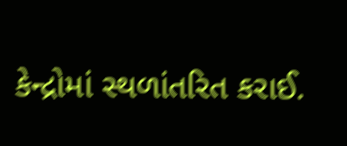કેન્દ્રોમાં સ્થળાંતરિત કરાઈ.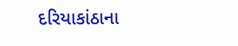દરિયાકાંઠાના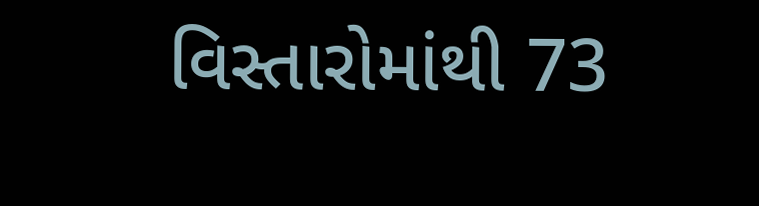વિસ્તારોમાંથી 73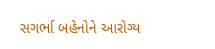સગર્ભા બહેનોને આરોગ્ય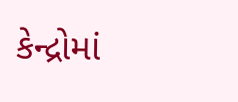કેન્દ્રોમાં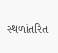સ્થળાંતરિત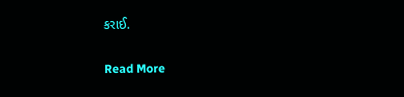કરાઈ.

Read More